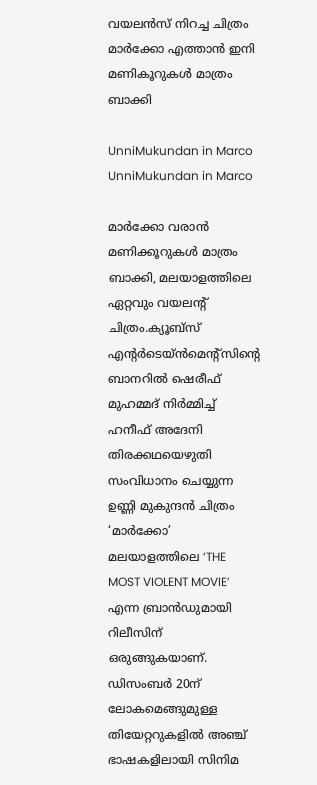വയലൻസ് നിറച്ച ചിത്രം മാർക്കോ എത്താൻ ഇനി മണികൂറുകൾ മാത്രം ബാക്കി

UnniMukundan in Marco
UnniMukundan in Marco

മാർക്കോ വരാന്‍ മണിക്കൂറുകള്‍ മാത്രം ബാക്കി, മലയാളത്തിലെ ഏറ്റവും വയലന്റ് ചിത്രം.ക്യൂബ്‌സ് എന്റർടെയ്ൻമെന്റ്സിന്റെ ബാനറിൽ ഷെരീഫ് മുഹമ്മദ് നിർമ്മിച്ച് ഹനീഫ് അദേനി തിരക്കഥയെഴുതി സംവിധാനം ചെയ്യുന്ന ഉണ്ണി മുകുന്ദൻ ചിത്രം ‘മാർക്കോ’ മലയാളത്തിലെ ‘THE MOST VIOLENT MOVIE’ എന്ന ബ്രാൻഡുമായി റിലീസിന് ഒരുങ്ങുകയാണ്. ഡിസംബർ 20ന് ലോകമെങ്ങുമുള്ള തിയേറ്ററുകളിൽ അഞ്ച് ഭാഷകളിലായി സിനിമ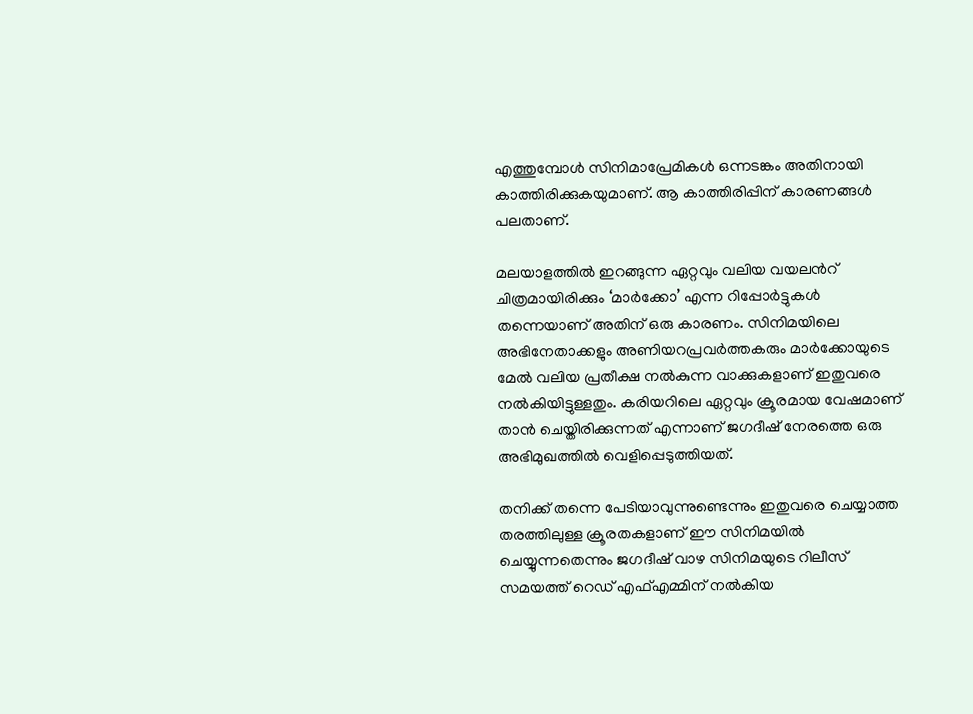എത്തുമ്പോൾ സിനിമാപ്രേമികൾ ഒന്നടങ്കം അതിനായി കാത്തിരിക്കുകയുമാണ്. ആ കാത്തിരിപ്പിന് കാരണങ്ങൾ പലതാണ്.

മലയാളത്തിൽ ഇറങ്ങുന്ന ഏറ്റവും വലിയ വയലന്‍റ് ചിത്രമായിരിക്കും ‘മാർക്കോ’ എന്ന റിപ്പോർട്ടുകൾ തന്നെയാണ് അതിന് ഒരു കാരണം. സിനിമയിലെ അഭിനേതാക്കളും അണിയറപ്രവർത്തകരും മാർക്കോയുടെ മേൽ വലിയ പ്രതീക്ഷ നൽകുന്ന വാക്കുകളാണ് ഇതുവരെ നൽകിയിട്ടുള്ളതും. കരിയറിലെ ഏറ്റവും ക്രൂരമായ വേഷമാണ് താന്‍ ചെയ്തിരിക്കുന്നത് എന്നാണ് ജഗദീഷ് നേരത്തെ ഒരു അഭിമുഖത്തിൽ വെളിപ്പെടുത്തിയത്.

തനിക്ക് തന്നെ പേടിയാവുന്നുണ്ടെന്നും ഇതുവരെ ചെയ്യാത്ത തരത്തിലുള്ള ക്രൂരതകളാണ് ഈ സിനിമയിൽ ചെയ്യുന്നതെന്നും ജഗദീഷ് വാഴ സിനിമയുടെ റിലീസ് സമയത്ത് റെഡ് എഫ്എമ്മിന് നൽകിയ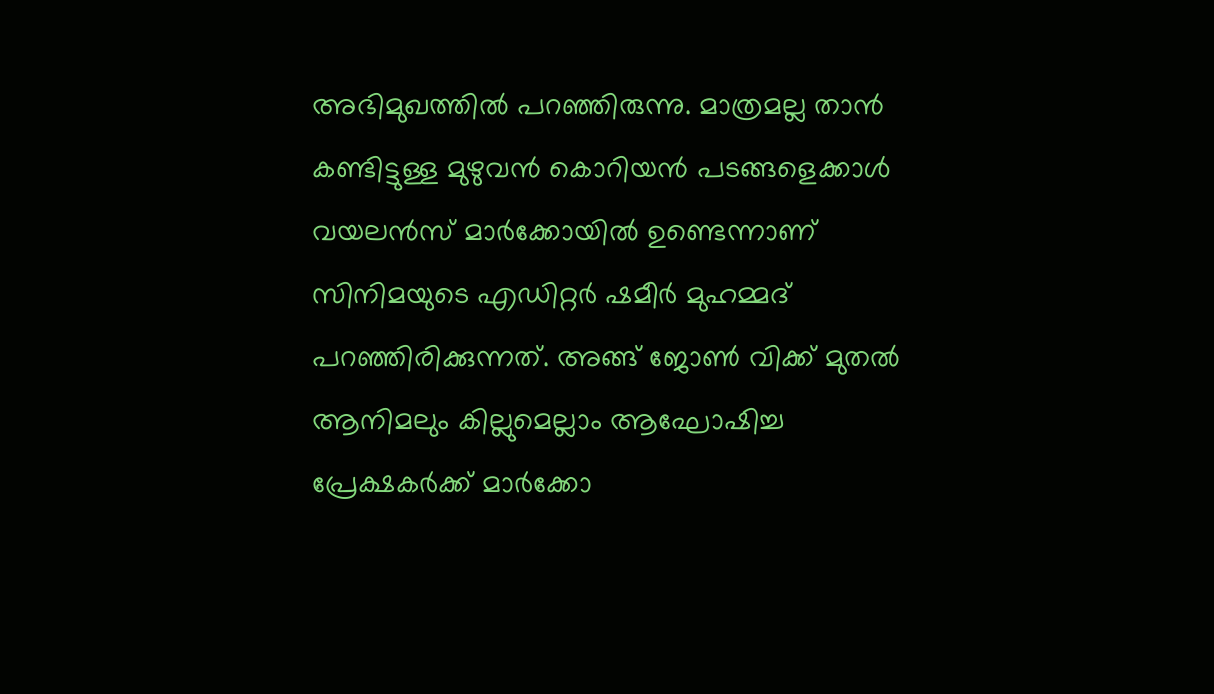അഭിമുഖത്തിൽ പറഞ്ഞിരുന്നു. മാത്രമല്ല താൻ കണ്ടിട്ടുള്ള മുഴുവൻ കൊറിയൻ പടങ്ങളെക്കാൾ വയലൻസ് മാർക്കോയിൽ ഉണ്ടെന്നാണ് സിനിമയുടെ എഡിറ്റർ ഷമീർ മുഹമ്മദ് പറഞ്ഞിരിക്കുന്നത്. അങ്ങ് ജോൺ വിക്ക് മുതൽ ആനിമലും കില്ലുമെല്ലാം ആഘോഷിച്ച പ്രേക്ഷകർക്ക് മാർക്കോ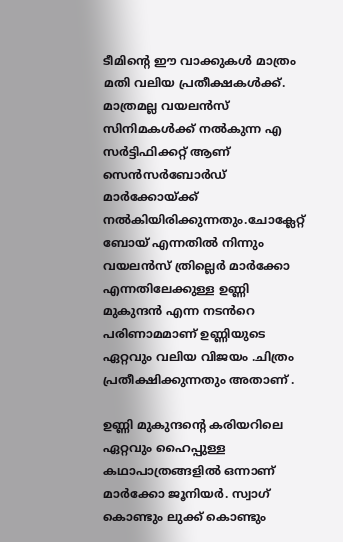ടീമിന്റെ ഈ വാക്കുകൾ മാത്രം മതി വലിയ പ്രതീക്ഷകൾക്ക്. മാത്രമല്ല വയലൻസ് സിനിമകൾക്ക് നൽകുന്ന എ സർട്ടിഫിക്കറ്റ് ആണ് സെൻസർബോർഡ് മാർക്കോയ്ക്ക് നൽകിയിരിക്കുന്നതും.ചോക്ലേറ്റ് ബോയ് എന്നതിൽ നിന്നും വയലൻസ് ത്രില്ലെർ മാർക്കോ എന്നതിലേക്കുള്ള ഉണ്ണി മുകുന്ദൻ എന്ന നടൻറെ പരിണാമമാണ് ഉണ്ണിയുടെ ഏറ്റവും വലിയ വിജയം .ചിത്രം പ്രതീക്ഷിക്കുന്നതും അതാണ് .

ഉണ്ണി മുകുന്ദന്റെ കരിയറിലെ ഏറ്റവും ഹൈപ്പുള്ള കഥാപാത്രങ്ങളിൽ ഒന്നാണ് മാർക്കോ ജൂനിയർ. സ്വാഗ് കൊണ്ടും ലുക്ക് കൊണ്ടും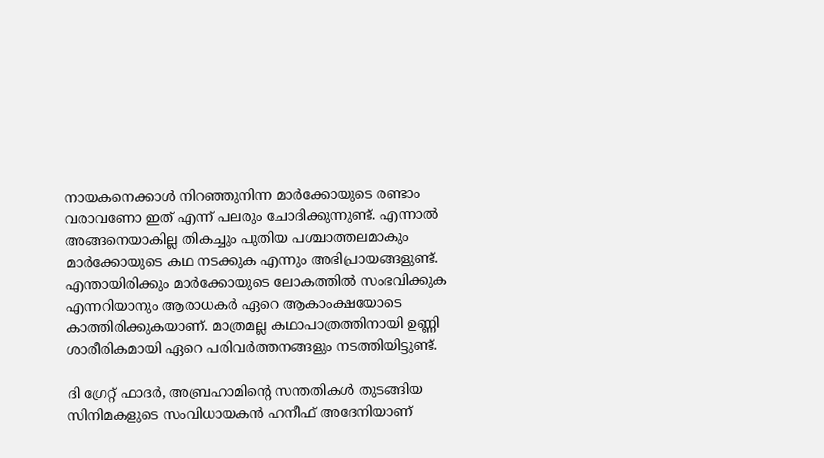നായകനെക്കാൾ നിറഞ്ഞുനിന്ന മാർക്കോയുടെ രണ്ടാം വരാവണോ ഇത് എന്ന് പലരും ചോദിക്കുന്നുണ്ട്. എന്നാൽ അങ്ങനെയാകില്ല തികച്ചും പുതിയ പശ്ചാത്തലമാകും മാർക്കോയുടെ കഥ നടക്കുക എന്നും അഭിപ്രായങ്ങളുണ്ട്. എന്തായിരിക്കും മാർക്കോയുടെ ലോകത്തിൽ സംഭവിക്കുക എന്നറിയാനും ആരാധകർ ഏറെ ആകാംക്ഷയോടെ കാത്തിരിക്കുകയാണ്. മാത്രമല്ല കഥാപാത്രത്തിനായി ഉണ്ണി ശാരീരികമായി ഏറെ പരിവർത്തനങ്ങളും നടത്തിയിട്ടുണ്ട്.

ദി ഗ്രേറ്റ് ഫാദർ, അബ്രഹാമിന്റെ സന്തതികൾ തുടങ്ങിയ സിനിമകളുടെ സംവിധായകൻ ഹനീഫ് അദേനിയാണ്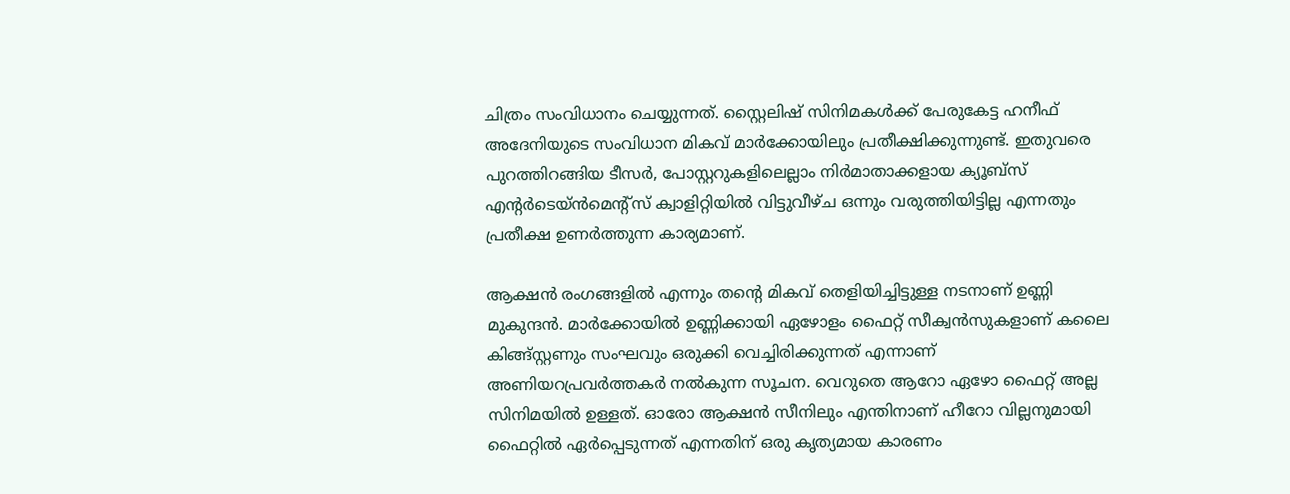ചിത്രം സംവിധാനം ചെയ്യുന്നത്. സ്റ്റൈലിഷ് സിനിമകൾക്ക് പേരുകേട്ട ഹനീഫ് അദേനിയുടെ സംവിധാന മികവ് മാർക്കോയിലും പ്രതീക്ഷിക്കുന്നുണ്ട്. ഇതുവരെ പുറത്തിറങ്ങിയ ടീസർ, പോസ്റ്ററുകളിലെല്ലാം നിർമാതാക്കളായ ക്യൂബ്സ് എൻ്റർടെയ്ൻമെൻ്റ്സ് ക്വാളിറ്റിയിൽ വിട്ടുവീഴ്ച ഒന്നും വരുത്തിയിട്ടില്ല എന്നതും പ്രതീക്ഷ ഉണർത്തുന്ന കാര്യമാണ്.

ആക്ഷൻ രംഗങ്ങളിൽ എന്നും തന്റെ മികവ് തെളിയിച്ചിട്ടുള്ള നടനാണ് ഉണ്ണി മുകുന്ദൻ. മാർക്കോയിൽ ഉണ്ണിക്കായി ഏഴോളം ഫൈറ്റ് സീക്വൻസുകളാണ് കലൈ കിങ്ങ്സ്റ്റണും സംഘവും ഒരുക്കി വെച്ചിരിക്കുന്നത് എന്നാണ് അണിയറപ്രവർത്തകർ നൽകുന്ന സൂചന. വെറുതെ ആറോ ഏഴോ ഫൈറ്റ് അല്ല സിനിമയിൽ ഉള്ളത്. ഓരോ ആക്ഷൻ സീനിലും എന്തിനാണ് ഹീറോ വില്ലനുമായി ഫൈറ്റിൽ ഏർപ്പെടുന്നത് എന്നതിന് ഒരു കൃത്യമായ കാരണം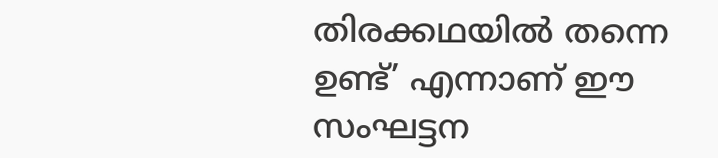തിരക്കഥയിൽ തന്നെ ഉണ്ട്’ എന്നാണ് ഈ സംഘട്ടന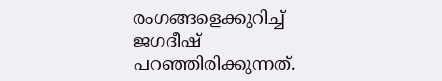രംഗങ്ങളെക്കുറിച്ച് ജഗദീഷ് പറഞ്ഞിരിക്കുന്നത്.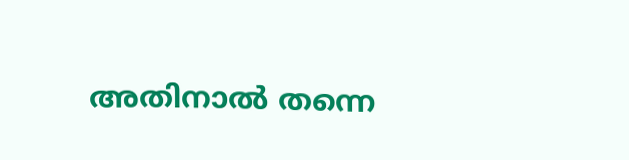അതിനാൽ തന്നെ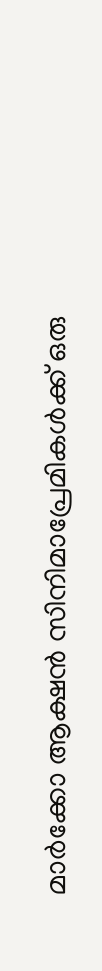മാർക്കോ ആക്ഷൻ സിനിമാപ്രേമികള്‍ക്ക് ഒരു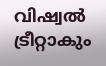വിഷ്വൽ ട്രീറ്റാകും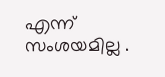എന്ന് സംശയമില്ല .